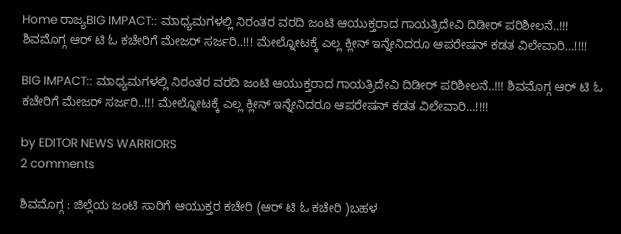Home ರಾಜ್ಯBIG IMPACT:: ಮಾಧ್ಯಮಗಳಲ್ಲಿ ನಿರಂತರ ವರದಿ ಜಂಟಿ ಆಯುಕ್ತರಾದ ಗಾಯತ್ರಿದೇವಿ ದಿಡೀರ್ ಪರಿಶೀಲನೆ..!!! ಶಿವಮೊಗ್ಗ ಆರ್‌ ಟಿ ಓ ಕಚೇರಿಗೆ ಮೇಜರ್ ಸರ್ಜರಿ..!!! ಮೇಲ್ನೋಟಕ್ಕೆ ಎಲ್ಲ ಕ್ಲೀನ್ ಇನ್ನೇನಿದರೂ ಆಪರೇಷನ್ ಕಡತ ವಿಲೇವಾರಿ…!!!!

BIG IMPACT:: ಮಾಧ್ಯಮಗಳಲ್ಲಿ ನಿರಂತರ ವರದಿ ಜಂಟಿ ಆಯುಕ್ತರಾದ ಗಾಯತ್ರಿದೇವಿ ದಿಡೀರ್ ಪರಿಶೀಲನೆ..!!! ಶಿವಮೊಗ್ಗ ಆರ್‌ ಟಿ ಓ ಕಚೇರಿಗೆ ಮೇಜರ್ ಸರ್ಜರಿ..!!! ಮೇಲ್ನೋಟಕ್ಕೆ ಎಲ್ಲ ಕ್ಲೀನ್ ಇನ್ನೇನಿದರೂ ಆಪರೇಷನ್ ಕಡತ ವಿಲೇವಾರಿ…!!!!

by EDITOR NEWS WARRIORS
2 comments

ಶಿವಮೊಗ್ಗ : ಜಿಲ್ಲೆಯ ಜಂಟಿ ಸಾರಿಗೆ ಆಯುಕ್ತರ ಕಚೇರಿ (ಆರ್ ಟಿ ಓ ಕಚೇರಿ )ಬಹಳ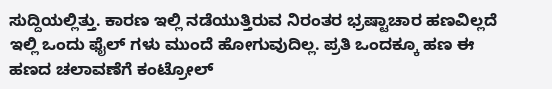ಸುದ್ದಿಯಲ್ಲಿತ್ತು. ಕಾರಣ ಇಲ್ಲಿ ನಡೆಯುತ್ತಿರುವ ನಿರಂತರ ಭ್ರಷ್ಟಾಚಾರ ಹಣವಿಲ್ಲದೆ ಇಲ್ಲಿ ಒಂದು ಫೈಲ್ ಗಳು ಮುಂದೆ ಹೋಗುವುದಿಲ್ಲ. ಪ್ರತಿ ಒಂದಕ್ಕೂ ಹಣ ಈ ಹಣದ ಚಲಾವಣೆಗೆ ಕಂಟ್ರೋಲ್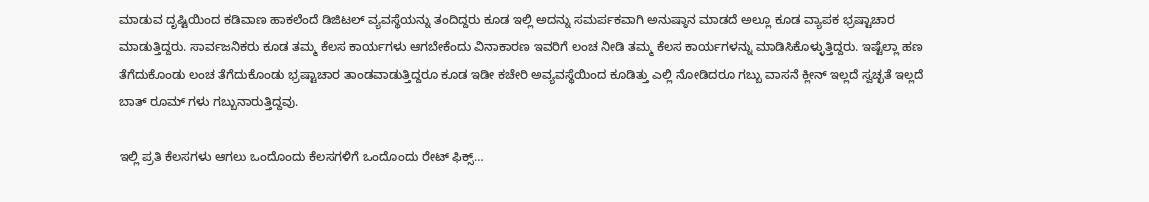ಮಾಡುವ ದೃಷ್ಟಿಯಿಂದ ಕಡಿವಾಣ ಹಾಕಲೆಂದೆ ಡಿಜಿಟಲ್ ವ್ಯವಸ್ಥೆಯನ್ನು ತಂದಿದ್ದರು ಕೂಡ ಇಲ್ಲಿ ಅದನ್ನು ಸಮರ್ಪಕವಾಗಿ ಅನುಷ್ಠಾನ ಮಾಡದೆ ಅಲ್ಲೂ ಕೂಡ ವ್ಯಾಪಕ ಭ್ರಷ್ಟಾಚಾರ ಮಾಡುತ್ತಿದ್ದರು. ಸಾರ್ವಜನಿಕರು ಕೂಡ ತಮ್ಮ ಕೆಲಸ ಕಾರ್ಯಗಳು ಆಗಬೇಕೆಂದು ವಿನಾಕಾರಣ ಇವರಿಗೆ ಲಂಚ ನೀಡಿ ತಮ್ಮ ಕೆಲಸ ಕಾರ್ಯಗಳನ್ನು ಮಾಡಿಸಿಕೊಳ್ಳುತ್ತಿದ್ದರು. ಇಷ್ಟೆಲ್ಲಾ ಹಣ ತೆಗೆದುಕೊಂಡು ಲಂಚ ತೆಗೆದುಕೊಂಡು ಭ್ರಷ್ಟಾಚಾರ ತಾಂಡವಾಡುತ್ತಿದ್ದರೂ ಕೂಡ ಇಡೀ ಕಚೇರಿ ಅವ್ಯವಸ್ಥೆಯಿಂದ ಕೂಡಿತ್ತು ಎಲ್ಲಿ ನೋಡಿದರೂ ಗಬ್ಬು ವಾಸನೆ ಕ್ಲೀನ್ ಇಲ್ಲದೆ ಸ್ವಚ್ಛತೆ ಇಲ್ಲದೆ ಬಾತ್ ರೂಮ್ ಗಳು ಗಬ್ಬುನಾರುತ್ತಿದ್ದವು.

ಇಲ್ಲಿ ಪ್ರತಿ ಕೆಲಸಗಳು ಆಗಲು ಒಂದೊಂದು ಕೆಲಸಗಳಿಗೆ ಒಂದೊಂದು ರೇಟ್ ಫಿಕ್ಸ್…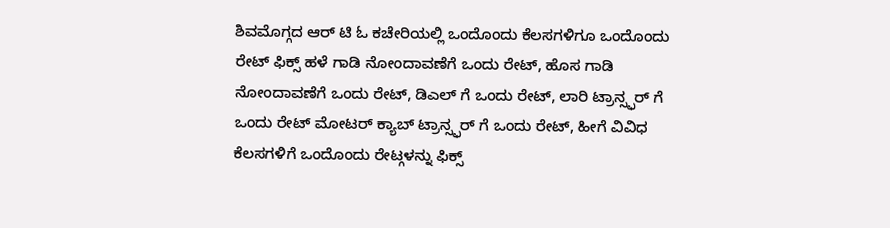ಶಿವಮೊಗ್ಗದ ಆರ್ ಟಿ ಓ ಕಚೇರಿಯಲ್ಲಿ ಒಂದೊಂದು ಕೆಲಸಗಳಿಗೂ ಒಂದೊಂದು ರೇಟ್ ಫಿಕ್ಸ್ ಹಳೆ ಗಾಡಿ ನೋಂದಾವಣೆಗೆ ಒಂದು ರೇಟ್, ಹೊಸ ಗಾಡಿ ನೋಂದಾವಣೆಗೆ ಒಂದು ರೇಟ್, ಡಿಎಲ್ ಗೆ ಒಂದು ರೇಟ್, ಲಾರಿ ಟ್ರಾನ್ಸ್ಫರ್ ಗೆ ಒಂದು ರೇಟ್ ಮೋಟರ್ ಕ್ಯಾಬ್ ಟ್ರಾನ್ಸ್ಫರ್ ಗೆ ಒಂದು ರೇಟ್, ಹೀಗೆ ವಿವಿಧ ಕೆಲಸಗಳಿಗೆ ಒಂದೊಂದು ರೇಟ್ಗಳನ್ನು ಫಿಕ್ಸ್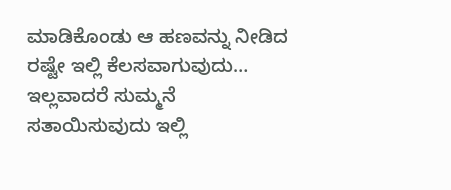ಮಾಡಿಕೊಂಡು ಆ ಹಣವನ್ನು ನೀಡಿದ ರಷ್ಟೇ ಇಲ್ಲಿ ಕೆಲಸವಾಗುವುದು… ಇಲ್ಲವಾದರೆ ಸುಮ್ಮನೆ ಸತಾಯಿಸುವುದು ಇಲ್ಲಿ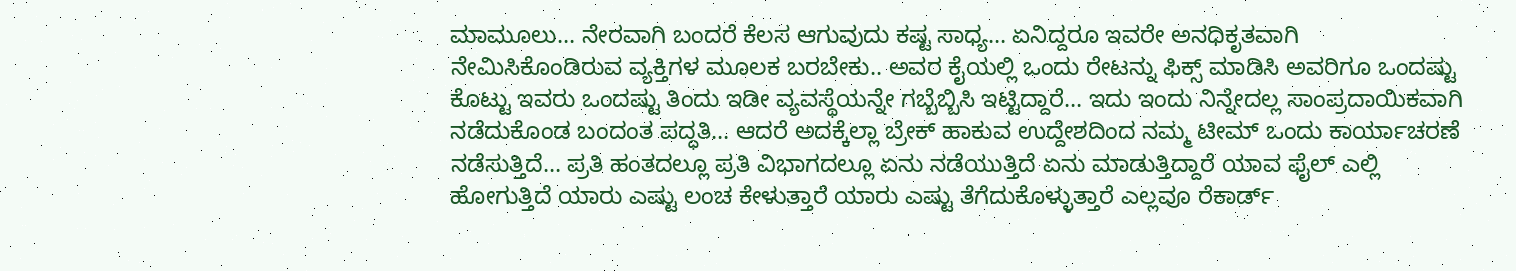ಮಾಮೂಲು… ನೇರವಾಗಿ ಬಂದರೆ ಕೆಲಸ ಆಗುವುದು ಕಷ್ಟ ಸಾಧ್ಯ… ಏನಿದ್ದರೂ ಇವರೇ ಅನಧಿಕೃತವಾಗಿ ನೇಮಿಸಿಕೊಂಡಿರುವ ವ್ಯಕ್ತಿಗಳ ಮೂಲಕ ಬರಬೇಕು.. ಅವರ ಕೈಯಲ್ಲಿ ಒಂದು ರೇಟನ್ನು ಫಿಕ್ಸ್ ಮಾಡಿಸಿ ಅವರಿಗೂ ಒಂದಷ್ಟು ಕೊಟ್ಟು ಇವರು ಒಂದಷ್ಟು ತಿಂದು ಇಡೀ ವ್ಯವಸ್ಥೆಯನ್ನೇ ಗಬ್ಬೆಬ್ಬಿಸಿ ಇಟ್ಟಿದ್ದಾರೆ… ಇದು ಇಂದು ನಿನ್ನೇದಲ್ಲ ಸಾಂಪ್ರದಾಯಿಕವಾಗಿ ನಡೆದುಕೊಂಡ ಬಂದಂತ ಪದ್ಧತಿ… ಆದರೆ ಅದಕ್ಕೆಲ್ಲಾ ಬ್ರೇಕ್ ಹಾಕುವ ಉದ್ದೇಶದಿಂದ ನಮ್ಮ ಟೀಮ್ ಒಂದು ಕಾರ್ಯಾಚರಣೆ ನಡೆಸುತ್ತಿದೆ… ಪ್ರತಿ ಹಂತದಲ್ಲೂ ಪ್ರತಿ ವಿಭಾಗದಲ್ಲೂ ಏನು ನಡೆಯುತ್ತಿದೆ ಏನು ಮಾಡುತ್ತಿದ್ದಾರೆ ಯಾವ ಫೈಲ್ ಎಲ್ಲಿ ಹೋಗುತ್ತಿದೆ ಯಾರು ಎಷ್ಟು ಲಂಚ ಕೇಳುತ್ತಾರೆ ಯಾರು ಎಷ್ಟು ತೆಗೆದುಕೊಳ್ಳುತ್ತಾರೆ ಎಲ್ಲವೂ ರೆಕಾರ್ಡ್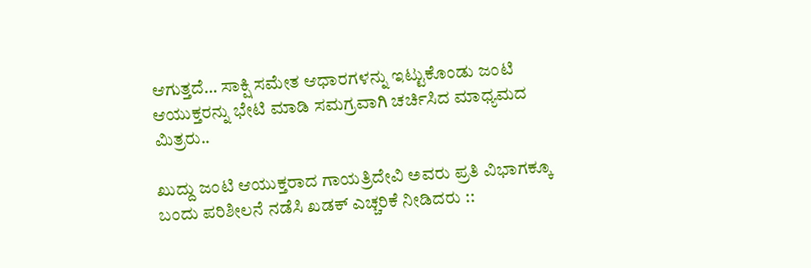ಆಗುತ್ತದೆ… ಸಾಕ್ಷಿ ಸಮೇತ ಆಧಾರಗಳನ್ನು ಇಟ್ಟುಕೊಂಡು ಜಂಟಿ ಆಯುಕ್ತರನ್ನು ಭೇಟಿ ಮಾಡಿ ಸಮಗ್ರವಾಗಿ ಚರ್ಚಿಸಿದ ಮಾಧ್ಯಮದ ಮಿತ್ರರು..

ಖುದ್ದು ಜಂಟಿ ಆಯುಕ್ತರಾದ ಗಾಯತ್ರಿದೇವಿ ಅವರು ಪ್ರತಿ ವಿಭಾಗಕ್ಕೂ ಬಂದು ಪರಿಶೀಲನೆ ನಡೆಸಿ ಖಡಕ್ ಎಚ್ಚರಿಕೆ ನೀಡಿದರು ::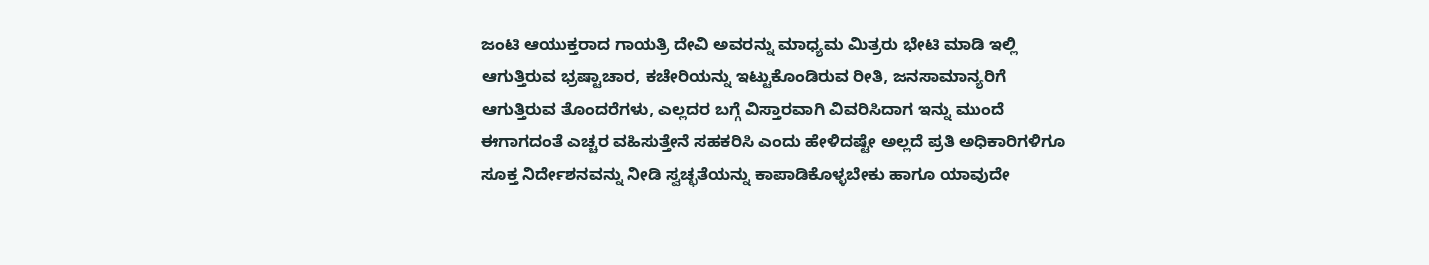ಜಂಟಿ ಆಯುಕ್ತರಾದ ಗಾಯತ್ರಿ ದೇವಿ ಅವರನ್ನು ಮಾಧ್ಯಮ ಮಿತ್ರರು ಭೇಟಿ ಮಾಡಿ ಇಲ್ಲಿ ಆಗುತ್ತಿರುವ ಭ್ರಷ್ಟಾಚಾರ, ಕಚೇರಿಯನ್ನು ಇಟ್ಟುಕೊಂಡಿರುವ ರೀತಿ, ಜನಸಾಮಾನ್ಯರಿಗೆ ಆಗುತ್ತಿರುವ ತೊಂದರೆಗಳು, ಎಲ್ಲದರ ಬಗ್ಗೆ ವಿಸ್ತಾರವಾಗಿ ವಿವರಿಸಿದಾಗ ಇನ್ನು ಮುಂದೆ ಈಗಾಗದಂತೆ ಎಚ್ಚರ ವಹಿಸುತ್ತೇನೆ ಸಹಕರಿಸಿ ಎಂದು ಹೇಳಿದಷ್ಟೇ ಅಲ್ಲದೆ ಪ್ರತಿ ಅಧಿಕಾರಿಗಳಿಗೂ ಸೂಕ್ತ ನಿರ್ದೇಶನವನ್ನು ನೀಡಿ ಸ್ವಚ್ಛತೆಯನ್ನು ಕಾಪಾಡಿಕೊಳ್ಳಬೇಕು ಹಾಗೂ ಯಾವುದೇ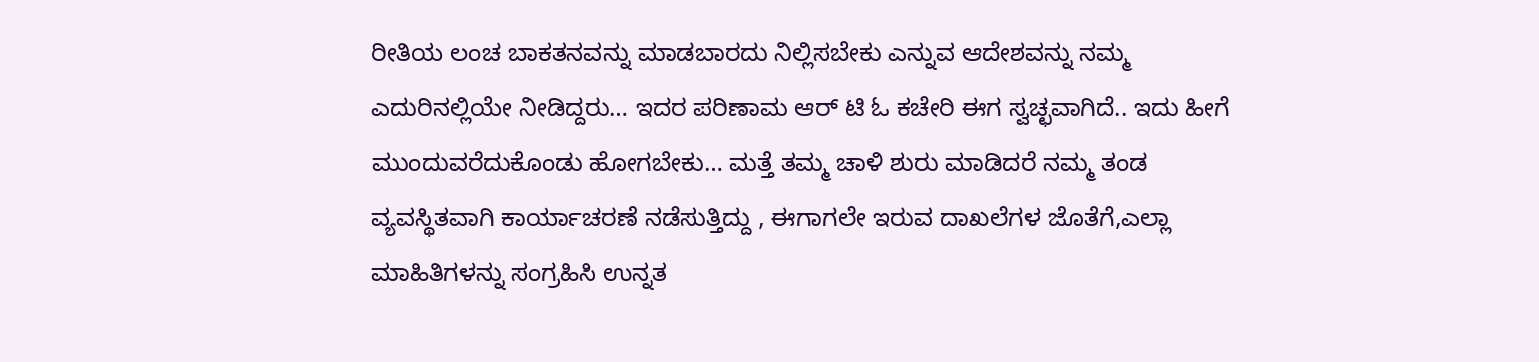ರೀತಿಯ ಲಂಚ ಬಾಕತನವನ್ನು ಮಾಡಬಾರದು ನಿಲ್ಲಿಸಬೇಕು ಎನ್ನುವ ಆದೇಶವನ್ನು ನಮ್ಮ ಎದುರಿನಲ್ಲಿಯೇ ನೀಡಿದ್ದರು… ಇದರ ಪರಿಣಾಮ ಆರ್ ಟಿ ಓ ಕಚೇರಿ ಈಗ ಸ್ವಚ್ಛವಾಗಿದೆ.. ಇದು ಹೀಗೆ ಮುಂದುವರೆದುಕೊಂಡು ಹೋಗಬೇಕು… ಮತ್ತೆ ತಮ್ಮ ಚಾಳಿ ಶುರು ಮಾಡಿದರೆ ನಮ್ಮ ತಂಡ ವ್ಯವಸ್ಥಿತವಾಗಿ ಕಾರ್ಯಾಚರಣೆ ನಡೆಸುತ್ತಿದ್ದು , ಈಗಾಗಲೇ ಇರುವ ದಾಖಲೆಗಳ ಜೊತೆಗೆ,ಎಲ್ಲಾ ಮಾಹಿತಿಗಳನ್ನು ಸಂಗ್ರಹಿಸಿ ಉನ್ನತ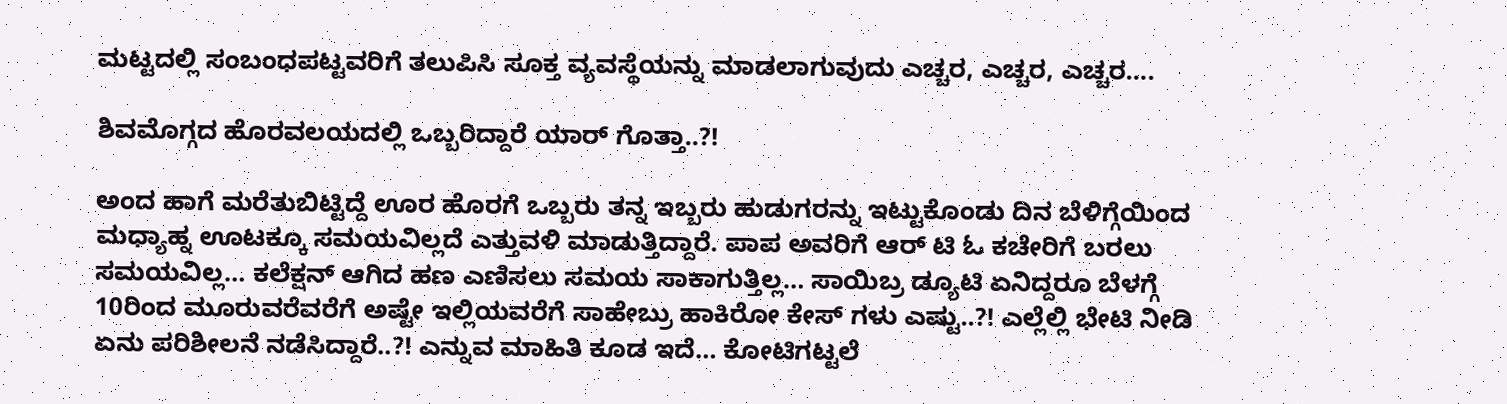ಮಟ್ಟದಲ್ಲಿ ಸಂಬಂಧಪಟ್ಟವರಿಗೆ ತಲುಪಿಸಿ ಸೂಕ್ತ ವ್ಯವಸ್ಥೆಯನ್ನು ಮಾಡಲಾಗುವುದು ಎಚ್ಚರ, ಎಚ್ಚರ, ಎಚ್ಚರ….

ಶಿವಮೊಗ್ಗದ ಹೊರವಲಯದಲ್ಲಿ ಒಬ್ಬರಿದ್ದಾರೆ ಯಾರ್ ಗೊತ್ತಾ..?!

ಅಂದ ಹಾಗೆ ಮರೆತುಬಿಟ್ಟಿದ್ದೆ ಊರ ಹೊರಗೆ ಒಬ್ಬರು ತನ್ನ ಇಬ್ಬರು ಹುಡುಗರನ್ನು ಇಟ್ಟುಕೊಂಡು ದಿನ ಬೆಳಿಗ್ಗೆಯಿಂದ ಮಧ್ಯಾಹ್ನ ಊಟಕ್ಕೂ ಸಮಯವಿಲ್ಲದೆ ಎತ್ತುವಳಿ ಮಾಡುತ್ತಿದ್ದಾರೆ. ಪಾಪ ಅವರಿಗೆ ಆರ್ ಟಿ ಓ ಕಚೇರಿಗೆ ಬರಲು ಸಮಯವಿಲ್ಲ… ಕಲೆಕ್ಷನ್ ಆಗಿದ ಹಣ ಎಣಿಸಲು ಸಮಯ ಸಾಕಾಗುತ್ತಿಲ್ಲ… ಸಾಯಿಬ್ರ ಡ್ಯೂಟಿ ಏನಿದ್ದರೂ ಬೆಳಗ್ಗೆ 10ರಿಂದ ಮೂರುವರೆವರೆಗೆ ಅಷ್ಟೇ ಇಲ್ಲಿಯವರೆಗೆ ಸಾಹೇಬ್ರು ಹಾಕಿರೋ ಕೇಸ್ ಗಳು ಎಷ್ಟು..?! ಎಲ್ಲೆಲ್ಲಿ ಭೇಟಿ ನೀಡಿ ಏನು ಪರಿಶೀಲನೆ ನಡೆಸಿದ್ದಾರೆ..?! ಎನ್ನುವ ಮಾಹಿತಿ ಕೂಡ ಇದೆ… ಕೋಟಿಗಟ್ಟಲೆ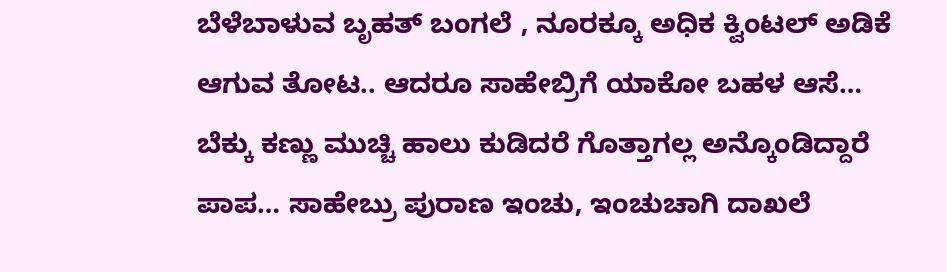ಬೆಳೆಬಾಳುವ ಬೃಹತ್ ಬಂಗಲೆ , ನೂರಕ್ಕೂ ಅಧಿಕ ಕ್ವಿಂಟಲ್ ಅಡಿಕೆ ಆಗುವ ತೋಟ.. ಆದರೂ ಸಾಹೇಬ್ರಿಗೆ ಯಾಕೋ ಬಹಳ ಆಸೆ… ಬೆಕ್ಕು ಕಣ್ಣು ಮುಚ್ಚಿ ಹಾಲು ಕುಡಿದರೆ ಗೊತ್ತಾಗಲ್ಲ ಅನ್ಕೊಂಡಿದ್ದಾರೆ ಪಾಪ… ಸಾಹೇಬ್ರು ಪುರಾಣ ಇಂಚು, ಇಂಚುಚಾಗಿ ದಾಖಲೆ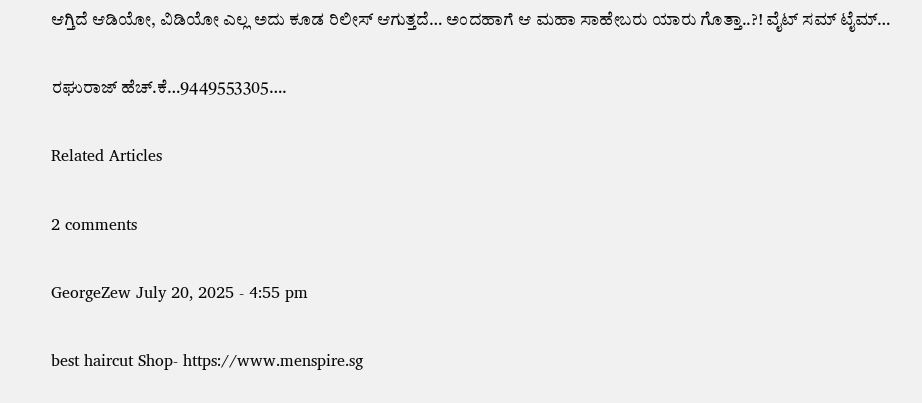ಆಗ್ತಿದೆ ಆಡಿಯೋ, ವಿಡಿಯೋ ಎಲ್ಲ ಅದು ಕೂಡ ರಿಲೀಸ್ ಆಗುತ್ತದೆ… ಅಂದಹಾಗೆ ಆ ಮಹಾ ಸಾಹೇಬರು ಯಾರು ಗೊತ್ತಾ..?! ವೈಟ್ ಸಮ್ ಟೈಮ್…

ರಘುರಾಜ್ ಹೆಚ್.ಕೆ…9449553305….

Related Articles

2 comments

GeorgeZew July 20, 2025 - 4:55 pm

best haircut Shop- https://www.menspire.sg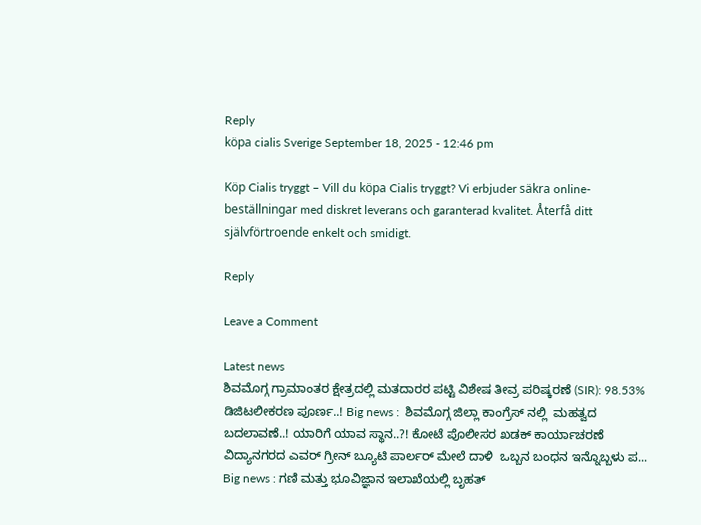Reply
köpa cialis Sverige September 18, 2025 - 12:46 pm

Köp Cialis tryggt – Vill du köpa Cialis tryggt? Vi erbjuder säkra online-beställningar med diskret leverans och garanterad kvalitet. Återfå ditt självförtroende enkelt och smidigt.

Reply

Leave a Comment

Latest news
ಶಿವಮೊಗ್ಗ ಗ್ರಾಮಾಂತರ ಕ್ಷೇತ್ರದಲ್ಲಿ ಮತದಾರರ ಪಟ್ಟಿ ವಿಶೇಷ ತೀವ್ರ ಪರಿಷ್ಕರಣೆ (SIR): 98.53% ಡಿಜಿಟಲೀಕರಣ ಪೂರ್ಣ..! Big news :  ಶಿವಮೊಗ್ಗ ಜಿಲ್ಲಾ ಕಾಂಗ್ರೆಸ್ ನಲ್ಲಿ  ಮಹತ್ವದ ಬದಲಾವಣೆ..! ಯಾರಿಗೆ ಯಾವ ಸ್ಥಾನ..?! ಕೋಟೆ ಪೊಲೀಸರ ಖಡಕ್ ಕಾರ್ಯಾಚರಣೆ ವಿದ್ಯಾನಗರದ ಎವರ್ ಗ್ರೀನ್ ಬ್ಯೂಟಿ ಪಾರ್ಲರ್ ಮೇಲೆ ದಾಳಿ  ಒಬ್ಬನ ಬಂಧನ ಇನ್ನೊಬ್ಬಳು ಪ... Big news : ಗಣಿ ಮತ್ತು ಭೂವಿಜ್ಞಾನ ಇಲಾಖೆಯಲ್ಲಿ ಬೃಹತ್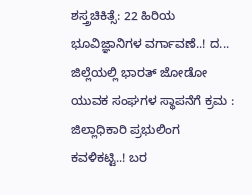ಶಸ್ತ್ರಚಿಕಿತ್ಸೆ: 22 ಹಿರಿಯ ಭೂವಿಜ್ಞಾನಿಗಳ ವರ್ಗಾವಣೆ..! ದ... ಜಿಲ್ಲೆಯಲ್ಲಿ ಭಾರತ್ ಜೋಡೋ ಯುವಕ ಸಂಘಗಳ ಸ್ಥಾಪನೆಗೆ ಕ್ರಮ : ಜಿಲ್ಲಾಧಿಕಾರಿ ಪ್ರಭುಲಿಂಗ ಕವಳಿಕಟ್ಟಿ..! ಬರ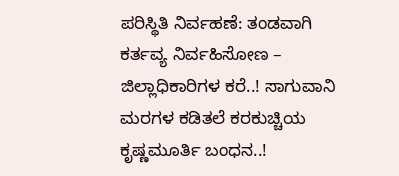ಪರಿಸ್ಥಿತಿ ನಿರ್ವಹಣೆ: ತಂಡವಾಗಿ ಕರ್ತವ್ಯ ನಿರ್ವಹಿಸೋಣ – ಜಿಲ್ಲಾಧಿಕಾರಿಗಳ ಕರೆ..! ಸಾಗುವಾನಿ ಮರಗಳ ಕಡಿತಲೆ ಕರಕುಚ್ಚಿಯ ಕೃಷ್ಣಮೂರ್ತಿ ಬಂಧನ..!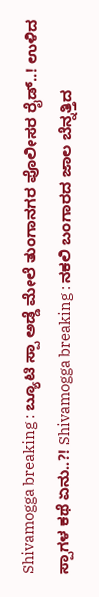Shivamogga breaking : ಬ್ಯೂಟಿ ಸ್ಪಾ ಅಡ್ಡೆ ಮೇಲೆ ತುಂಗಾನಗರ ಪೊಲೀಸರ ರೈಡ್..! ಉಳಿದ ಸ್ಪಾಗಳ ಕಥೆ ಏನು..?! Shivamogga breaking : ನಕಲಿ ಬಂಗಾರದ ಜಾಲ ಬೆನ್ನತ್ತಿದ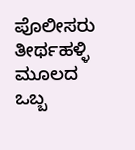ಪೊಲೀಸರು ತೀರ್ಥಹಳ್ಳಿ ಮೂಲದ ಒಬ್ಬ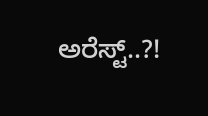ಅರೆಸ್ಟ್..?!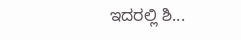ಇದರಲ್ಲಿ ಶಿ...